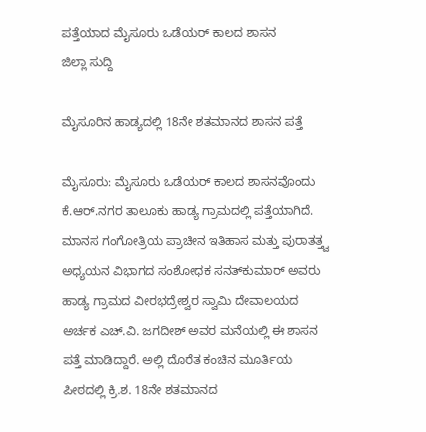ಪತ್ತೆಯಾದ ಮೈಸೂರು ಒಡೆಯರ್ ಕಾಲದ ಶಾಸನ
ಜಿಲ್ಲಾ ಸುದ್ದಿ

ಮೈಸೂರಿನ ಹಾಡ್ಯದಲ್ಲಿ 18ನೇ ಶತಮಾನದ ಶಾಸನ ಪತ್ತೆ

ಮೈಸೂರು: ಮೈಸೂರು ಒಡೆಯರ್ ಕಾಲದ ಶಾಸನವೊಂದು ಕೆ.ಆರ್.ನಗರ ತಾಲೂಕು ಹಾಡ್ಯ ಗ್ರಾಮದಲ್ಲಿ ಪತ್ತೆಯಾಗಿದೆ. ಮಾನಸ ಗಂಗೋತ್ರಿಯ ಪ್ರಾಚೀನ ಇತಿಹಾಸ ಮತ್ತು ಪುರಾತತ್ತ್ವ ಅಧ್ಯಯನ ವಿಭಾಗದ ಸಂಶೋಧಕ ಸನತ್‍ಕುಮಾರ್ ಅವರು ಹಾಡ್ಯ ಗ್ರಾಮದ ವೀರಭದ್ರೇಶ್ವರ ಸ್ವಾಮಿ ದೇವಾಲಯದ ಅರ್ಚಕ ಎಚ್.ವಿ. ಜಗದೀಶ್ ಅವರ ಮನೆಯಲ್ಲಿ ಈ ಶಾಸನ ಪತ್ತೆ ಮಾಡಿದ್ದಾರೆ. ಅಲ್ಲಿ ದೊರೆತ ಕಂಚಿನ ಮೂರ್ತಿಯ ಪೀಠದಲ್ಲಿ ಕ್ರಿ.ಶ. 18ನೇ ಶತಮಾನದ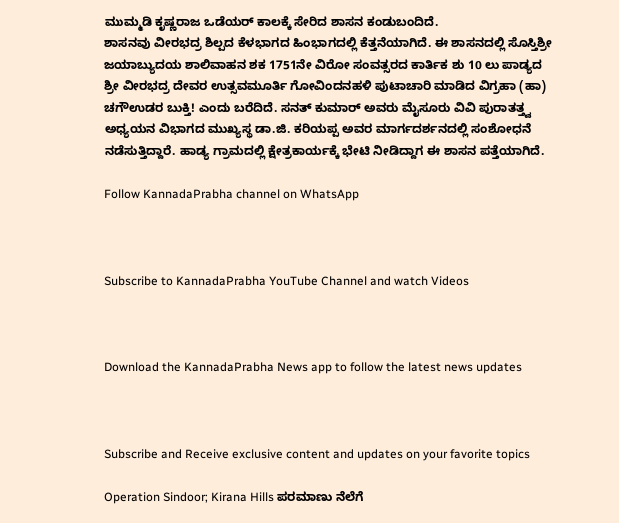ಮುಮ್ಮಡಿ ಕೃಷ್ಣರಾಜ ಒಡೆಯರ್ ಕಾಲಕ್ಕೆ ಸೇರಿದ ಶಾಸನ ಕಂಡುಬಂದಿದೆ.
ಶಾಸನವು ವೀರಭದ್ರ ಶಿಲ್ಪದ ಕೆಳಭಾಗದ ಹಿಂಭಾಗದಲ್ಲಿ ಕೆತ್ತನೆಯಾಗಿದೆ. ಈ ಶಾಸನದಲ್ಲಿ ಸೊಸ್ತಿಶ್ರೀ  ಜಯಾಬ್ಯುದಯ ಶಾಲಿವಾಹನ ಶಕ 1751ನೇ ವಿರೋ ಸಂವತ್ಸರದ ಕಾರ್ತಿಕ ಶು 10 ಲು ಪಾಡ್ಯದ ಶ್ರೀ ವೀರಭದ್ರ ದೇವರ ಉತ್ಸವಮೂರ್ತಿ ಗೋವಿಂದನಹಳಿ ಪುಟಾಚಾರಿ ಮಾಡಿದ ವಿಗ್ರಹಾ (ಹಾ) ಚಗೌಉಡರ ಬುಕ್ತಿ! ಎಂದು ಬರೆದಿದೆ. ಸನತ್ ಕುಮಾರ್ ಅವರು ಮೈಸೂರು ವಿವಿ ಪುರಾತತ್ತ್ವ ಅಧ್ಯಯನ ವಿಭಾಗದ ಮುಖ್ಯಸ್ಥ ಡಾ.ಜಿ. ಕರಿಯಪ್ಪ ಅವರ ಮಾರ್ಗದರ್ಶನದಲ್ಲಿ ಸಂಶೋಧನೆ ನಡೆಸುತ್ತಿದ್ದಾರೆ. ಹಾಡ್ಯ ಗ್ರಾಮದಲ್ಲಿ ಕ್ಷೇತ್ರಕಾರ್ಯಕ್ಕೆ ಭೇಟಿ ನೀಡಿದ್ದಾಗ ಈ ಶಾಸನ ಪತ್ತೆಯಾಗಿದೆ.

Follow KannadaPrabha channel on WhatsApp



Subscribe to KannadaPrabha YouTube Channel and watch Videos



Download the KannadaPrabha News app to follow the latest news updates



Subscribe and Receive exclusive content and updates on your favorite topics

Operation Sindoor; Kirana Hills ಪರಮಾಣು ನೆಲೆಗೆ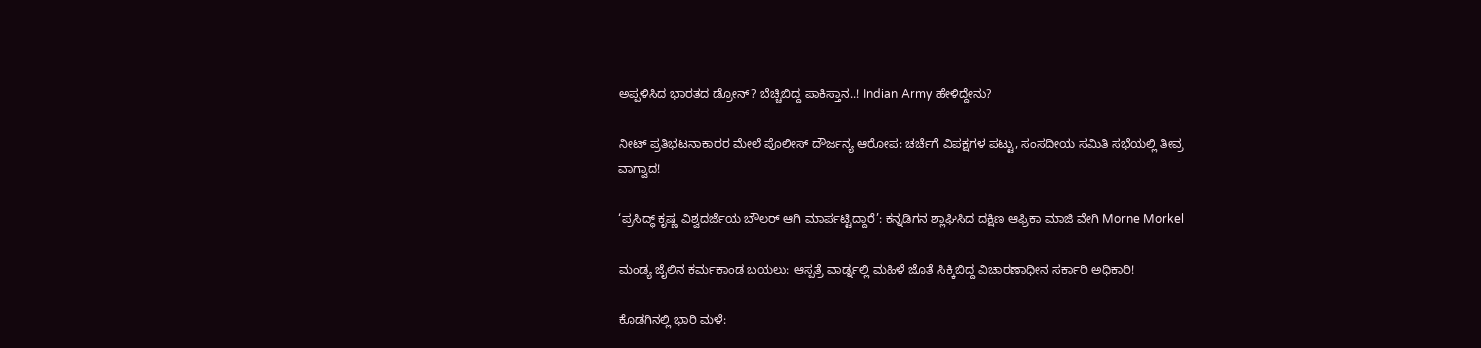ಅಪ್ಪಳಿಸಿದ ಭಾರತದ ಡ್ರೋನ್? ಬೆಚ್ಚಿಬಿದ್ದ ಪಾಕಿಸ್ತಾನ..! Indian Army ಹೇಳಿದ್ದೇನು?

ನೀಟ್ ಪ್ರತಿಭಟನಾಕಾರರ ಮೇಲೆ ಪೊಲೀಸ್ ದೌರ್ಜನ್ಯ ಆರೋಪ: ಚರ್ಚೆಗೆ ವಿಪಕ್ಷಗಳ ಪಟ್ಟು, ಸಂಸದೀಯ ಸಮಿತಿ ಸಭೆಯಲ್ಲಿ ತೀವ್ರ ವಾಗ್ವಾದ!

‘ಪ್ರಸಿದ್ಧ್ ಕೃಷ್ಣ ವಿಶ್ವದರ್ಜೆಯ ಬೌಲರ್ ಆಗಿ ಮಾರ್ಪಟ್ಟಿದ್ದಾರೆ’: ಕನ್ನಡಿಗನ ಶ್ಲಾಘಿಸಿದ ದಕ್ಷಿಣ ಆಫ್ರಿಕಾ ಮಾಜಿ ವೇಗಿ Morne Morkel

ಮಂಡ್ಯ ಜೈಲಿನ ಕರ್ಮಕಾಂಡ ಬಯಲು: ಆಸ್ಪತ್ರೆ ವಾರ್ಡ್ನಲ್ಲಿ ಮಹಿಳೆ ಜೊತೆ ಸಿಕ್ಕಿಬಿದ್ದ ವಿಚಾರಣಾಧೀನ ಸರ್ಕಾರಿ ಅಧಿಕಾರಿ!

ಕೊಡಗಿನಲ್ಲಿ ಭಾರಿ ಮಳೆ: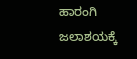ಹಾರಂಗಿ ಜಲಾಶಯಕ್ಕೆ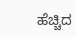ಹೆಚ್ಚಿದ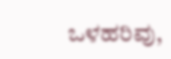ಒಳಹರಿವು,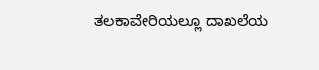ತಲಕಾವೇರಿಯಲ್ಲೂ ದಾಖಲೆಯ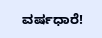ವರ್ಷಧಾರೆ!